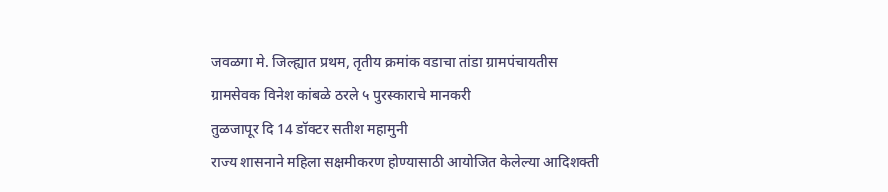जवळगा मे. जिल्ह्यात प्रथम, तृतीय क्रमांक वडाचा तांडा ग्रामपंचायतीस
ग्रामसेवक विनेश कांबळे ठरले ५ पुरस्काराचे मानकरी
तुळजापूर दि 14 डॉक्टर सतीश महामुनी
राज्य शासनाने महिला सक्षमीकरण होण्यासाठी आयोजित केलेल्या आदिशक्ती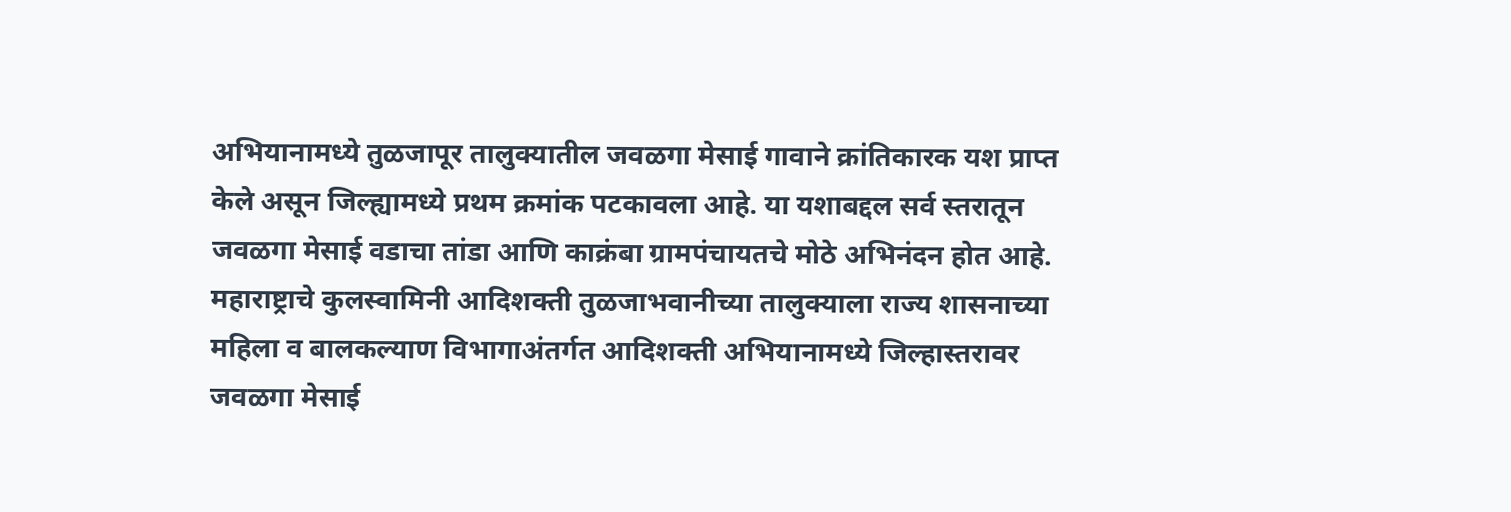अभियानामध्ये तुळजापूर तालुक्यातील जवळगा मेसाई गावाने क्रांतिकारक यश प्राप्त केले असून जिल्ह्यामध्ये प्रथम क्रमांक पटकावला आहे. या यशाबद्दल सर्व स्तरातून जवळगा मेसाई वडाचा तांडा आणि काक्रंबा ग्रामपंचायतचे मोठे अभिनंदन होत आहे.
महाराष्ट्राचे कुलस्वामिनी आदिशक्ती तुळजाभवानीच्या तालुक्याला राज्य शासनाच्या महिला व बालकल्याण विभागाअंतर्गत आदिशक्ती अभियानामध्ये जिल्हास्तरावर जवळगा मेसाई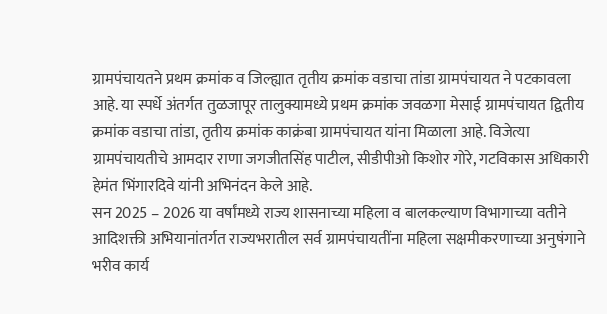ग्रामपंचायतने प्रथम क्रमांक व जिल्ह्यात तृतीय क्रमांक वडाचा तांडा ग्रामपंचायत ने पटकावला आहे. या स्पर्धे अंतर्गत तुळजापूर तालुक्यामध्ये प्रथम क्रमांक जवळगा मेसाई ग्रामपंचायत द्वितीय क्रमांक वडाचा तांडा, तृतीय क्रमांक काक्रंबा ग्रामपंचायत यांना मिळाला आहे. विजेत्या ग्रामपंचायतीचे आमदार राणा जगजीतसिंह पाटील, सीडीपीओ किशोर गोरे, गटविकास अधिकारी हेमंत भिंगारदिवे यांनी अभिनंदन केले आहे.
सन 2025 – 2026 या वर्षांमध्ये राज्य शासनाच्या महिला व बालकल्याण विभागाच्या वतीने आदिशक्ती अभियानांतर्गत राज्यभरातील सर्व ग्रामपंचायतींना महिला सक्षमीकरणाच्या अनुषंगाने भरीव कार्य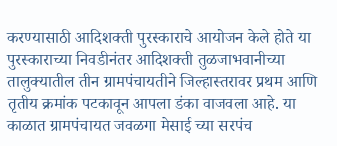करण्यासाठी आदिशक्ती पुरस्काराचे आयोजन केले होते या पुरस्काराच्या निवडीनंतर आदिशक्ती तुळजाभवानीच्या तालुक्यातील तीन ग्रामपंचायतीने जिल्हास्तरावर प्रथम आणि तृतीय क्रमांक पटकावून आपला डंका वाजवला आहे. या काळात ग्रामपंचायत जवळगा मेसाई च्या सरपंच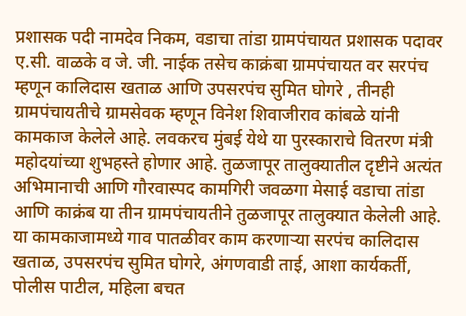प्रशासक पदी नामदेव निकम, वडाचा तांडा ग्रामपंचायत प्रशासक पदावर ए.सी. वाळके व जे. जी. नाईक तसेच काक्रंबा ग्रामपंचायत वर सरपंच म्हणून कालिदास खताळ आणि उपसरपंच सुमित घोगरे , तीनही ग्रामपंचायतीचे ग्रामसेवक म्हणून विनेश शिवाजीराव कांबळे यांनी कामकाज केलेले आहे. लवकरच मुंबई येथे या पुरस्काराचे वितरण मंत्री महोदयांच्या शुभहस्ते होणार आहे. तुळजापूर तालुक्यातील दृष्टीने अत्यंत अभिमानाची आणि गौरवास्पद कामगिरी जवळगा मेसाई वडाचा तांडा आणि काक्रंब या तीन ग्रामपंचायतीने तुळजापूर तालुक्यात केलेली आहे. या कामकाजामध्ये गाव पातळीवर काम करणाऱ्या सरपंच कालिदास खताळ, उपसरपंच सुमित घोगरे, अंगणवाडी ताई, आशा कार्यकर्ती, पोलीस पाटील, महिला बचत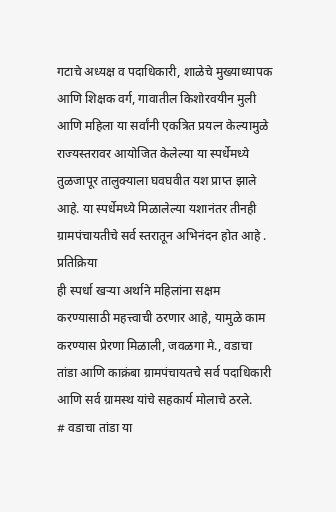गटाचे अध्यक्ष व पदाधिकारी, शाळेचे मुख्याध्यापक आणि शिक्षक वर्ग, गावातील किशोरवयीन मुली आणि महिला या सर्वांनी एकत्रित प्रयत्न केल्यामुळे राज्यस्तरावर आयोजित केलेल्या या स्पर्धेमध्ये तुळजापूर तालुक्याला घवघवीत यश प्राप्त झाले आहे. या स्पर्धेमध्ये मिळालेल्या यशानंतर तीनही ग्रामपंचायतीचे सर्व स्तरातून अभिनंदन होत आहे .
प्रतिक्रिया
ही स्पर्धा खऱ्या अर्थाने महिलांना सक्षम करण्यासाठी महत्त्वाची ठरणार आहे, यामुळे काम करण्यास प्रेरणा मिळाली, जवळगा मे., वडाचा तांडा आणि काक्रंबा ग्रामपंचायतचे सर्व पदाधिकारी आणि सर्व ग्रामस्थ यांचे सहकार्य मोलाचे ठरले.
# वडाचा तांडा या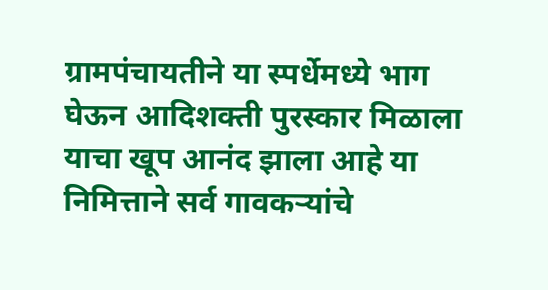ग्रामपंचायतीने या स्पर्धेमध्ये भाग घेऊन आदिशक्ती पुरस्कार मिळाला याचा खूप आनंद झाला आहे या निमित्ताने सर्व गावकऱ्यांचे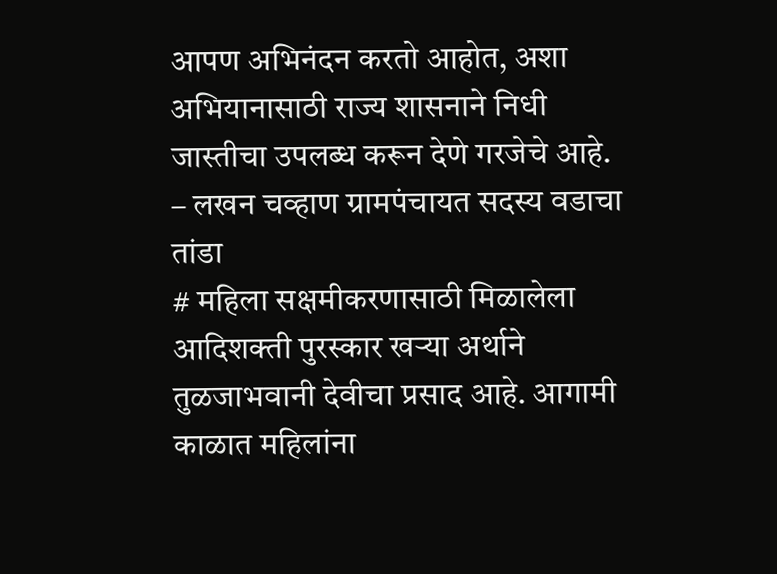आपण अभिनंदन करतो आहोत, अशा अभियानासाठी राज्य शासनाने निधी जास्तीचा उपलब्ध करून देणे गरजेचे आहे.
– लखन चव्हाण ग्रामपंचायत सदस्य वडाचा तांडा
# महिला सक्षमीकरणासाठी मिळालेला आदिशक्ती पुरस्कार खऱ्या अर्थाने तुळजाभवानी देवीचा प्रसाद आहे. आगामी काळात महिलांना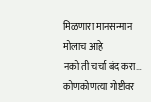मिळणारा मानसन्मान मोलाच आहे
नको ती चर्चा बंद करा… कोणकोणत्या गोष्टीवर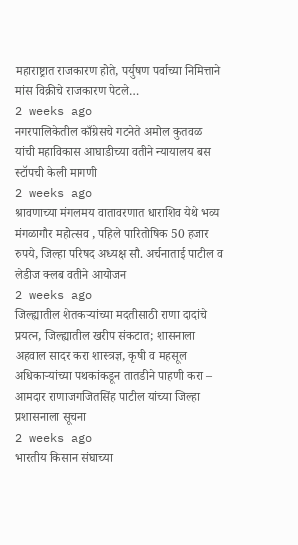महाराष्ट्रात राजकारण होते, पर्युषण पर्वाच्या निमित्ताने मांस विक्रीचे राजकारण पेटले…
2 weeks ago
नगरपालिकेतील काँग्रेसचे गटनेते अमोल कुतवळ यांची महाविकास आघाडीच्या वतीने न्यायालय बस स्टॉपची केली मागणी
2 weeks ago
श्रावणाच्या मंगलमय वातावरणात धाराशिव येथे भव्य मंगळागौर महोत्सव , पहिले पारितोषिक 50 हजार रुपये, जिल्हा परिषद अध्यक्ष सौ. अर्चनाताई पाटील व लेडीज क्लब वतीने आयोजन
2 weeks ago
जिल्ह्यातील शेतकऱ्यांच्या मदतीसाठी राणा दादांचे प्रयत्न, जिल्ह्यातील खरीप संकटात; शासनाला अहवाल सादर करा शास्त्रज्ञ, कृषी व महसूल अधिकाऱ्यांच्या पथकांकडून तातडीने पाहणी करा – आमदार राणाजगजितसिंह पाटील यांच्या जिल्हा प्रशासनाला सूचना
2 weeks ago
भारतीय किसान संघाच्या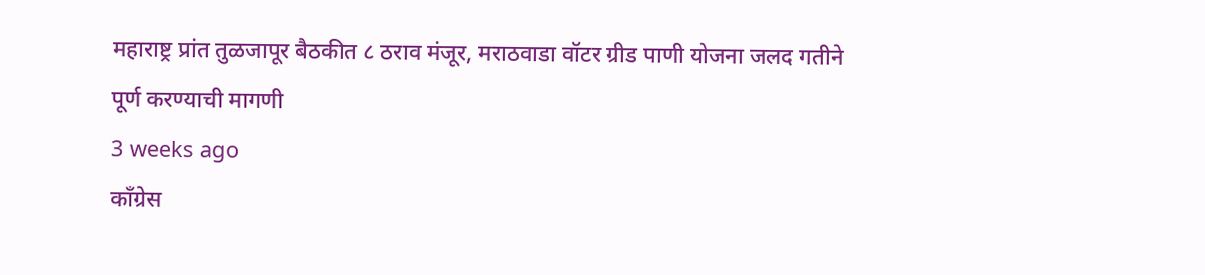महाराष्ट्र प्रांत तुळजापूर बैठकीत ८ ठराव मंजूर, मराठवाडा वॉटर ग्रीड पाणी योजना जलद गतीने पूर्ण करण्याची मागणी
3 weeks ago
काँग्रेस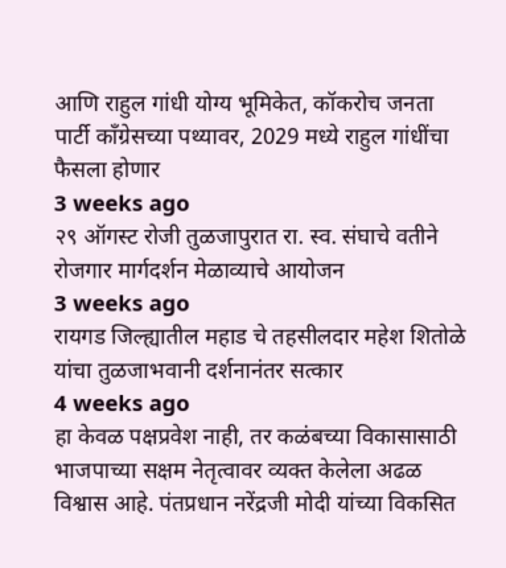आणि राहुल गांधी योग्य भूमिकेत, कॉकरोच जनता पार्टी काँग्रेसच्या पथ्यावर, 2029 मध्ये राहुल गांधींचा फैसला होणार
3 weeks ago
२९ ऑगस्ट रोजी तुळजापुरात रा. स्व. संघाचे वतीने रोजगार मार्गदर्शन मेळाव्याचे आयोजन
3 weeks ago
रायगड जिल्ह्यातील महाड चे तहसीलदार महेश शितोळे यांचा तुळजाभवानी दर्शनानंतर सत्कार
4 weeks ago
हा केवळ पक्षप्रवेश नाही, तर कळंबच्या विकासासाठी भाजपाच्या सक्षम नेतृत्वावर व्यक्त केलेला अढळ विश्वास आहे. पंतप्रधान नरेंद्रजी मोदी यांच्या विकसित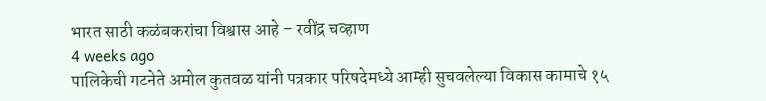भारत साठी कळंबकरांचा विश्वास आहे – रवींद्र चव्हाण
4 weeks ago
पालिकेची गटनेते अमोल कुतवळ यांनी पत्रकार परिषदेमध्ये आम्ही सुचवलेल्या विकास कामाचे १५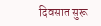दिवसात सुरू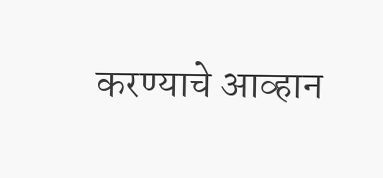करण्याचे आव्हान